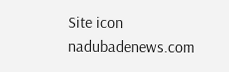Site icon nadubadenews.com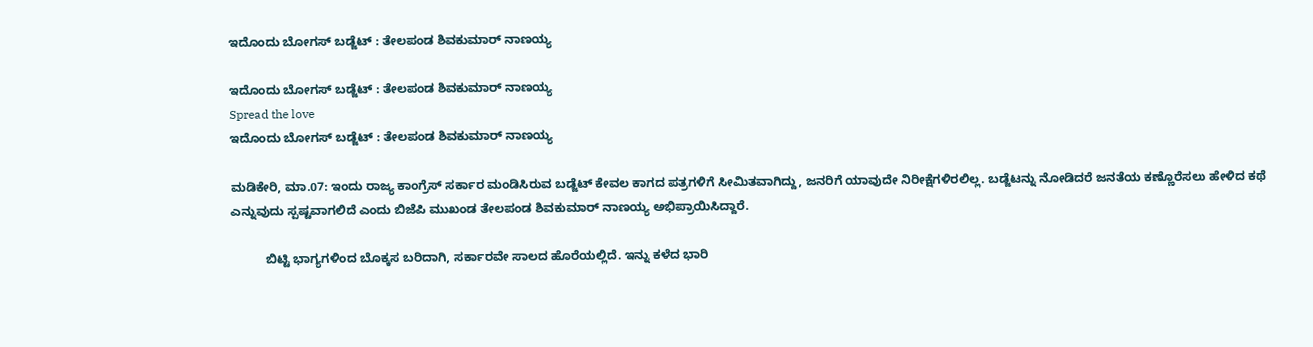ಇದೊಂದು ಬೋಗಸ್‌ ಬಡ್ಜೆಟ್‌ : ತೇಲಪಂಡ ಶಿವಕುಮಾರ್‌ ನಾಣಯ್ಯ

ಇದೊಂದು ಬೋಗಸ್‌ ಬಡ್ಜೆಟ್‌ : ತೇಲಪಂಡ ಶಿವಕುಮಾರ್‌ ನಾಣಯ್ಯ
Spread the love
ಇದೊಂದು ಬೋಗಸ್‌ ಬಡ್ಜೆಟ್‌ : ತೇಲಪಂಡ ಶಿವಕುಮಾರ್‌ ನಾಣಯ್ಯ

ಮಡಿಕೇರಿ, ಮಾ.07: ಇಂದು ರಾಜ್ಯ ಕಾಂಗ್ರೆಸ್‌ ಸರ್ಕಾರ ಮಂಡಿಸಿರುವ ಬಡ್ಜೆಟ್‌ ಕೇವಲ ಕಾಗದ ಪತ್ರಗಳಿಗೆ ಸೀಮಿತವಾಗಿದ್ದು, ಜನರಿಗೆ ಯಾವುದೇ ನಿರೀಕ್ಷೆಗಳಿರಲಿಲ್ಲ. ಬಡ್ಜೆಟನ್ನು ನೋಡಿದರೆ ಜನತೆಯ ಕಣ್ಣೊರೆಸಲು ಹೇಳಿದ ಕಥೆ ಎನ್ನುವುದು ಸ್ಪಷ್ಟವಾಗಲಿದೆ ಎಂದು ಬಿಜೆಪಿ ಮುಖಂಡ ತೇಲಪಂಡ ಶಿವಕುಮಾರ್‌ ನಾಣಯ್ಯ ಅಭಿಪ್ರಾಯಿಸಿದ್ದಾರೆ.

          ಬಿಟ್ಟಿ ಭಾಗ್ಯಗಳಿಂದ ಬೊಕ್ಕಸ ಬರಿದಾಗಿ, ಸರ್ಕಾರವೇ ಸಾಲದ ಹೊರೆಯಲ್ಲಿದೆ. ಇನ್ನು ಕಳೆದ ಭಾರಿ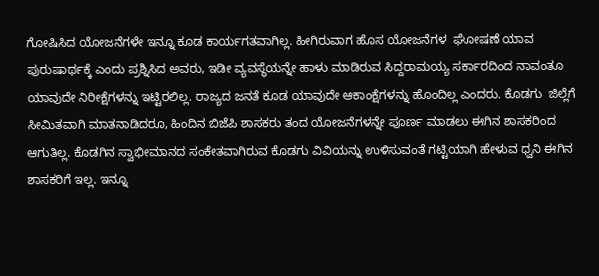ಗೋಷಿಸಿದ ಯೋಜನೆಗಳೇ ಇನ್ನೂ ಕೂಡ ಕಾರ್ಯಗತವಾಗಿಲ್ಲ. ಹೀಗಿರುವಾಗ ಹೊಸ ಯೋಜನೆಗಳ  ಘೋಷಣೆ ಯಾವ ಪುರುಷಾರ್ಥಕ್ಕೆ ಎಂದು ಪ್ರಶ್ನಿಸಿದ ಅವರು, ಇಡೀ ವ್ಯವಸ್ಥೆಯನ್ನೇ ಹಾಳು ಮಾಡಿರುವ ಸಿದ್ದರಾಮಯ್ಯ ಸರ್ಕಾರದಿಂದ ನಾವಂತೂ ಯಾವುದೇ ನಿರೀಕ್ಷೆಗಳನ್ನು ಇಟ್ಟಿರಲಿಲ್ಲ. ರಾಜ್ಯದ ಜನತೆ ಕೂಡ ಯಾವುದೇ ಆಕಾಂಕ್ಷೆಗಳನ್ನು ಹೊಂದಿಲ್ಲ ಎಂದರು. ಕೊಡಗು  ಜಿಲ್ಲೆಗೆ ಸೀಮಿತವಾಗಿ ಮಾತನಾಡಿದರೂ, ಹಿಂದಿನ ಬಿಜೆಪಿ ಶಾಸಕರು ತಂದ ಯೋಜನೆಗಳನ್ನೇ ಪೂರ್ಣ ಮಾಡಲು ಈಗಿನ ಶಾಸಕರಿಂದ ಆಗುತಿಲ್ಲ. ಕೊಡಗಿನ ಸ್ವಾಭೀಮಾನದ ಸಂಕೇತವಾಗಿರುವ ಕೊಡಗು ವಿವಿಯನ್ನು ಉಳಿಸುವಂತೆ ಗಟ್ಟಿಯಾಗಿ ಹೇಳುವ ಧ್ವನಿ ಈಗಿನ ಶಾಸಕರಿಗೆ ಇಲ್ಲ. ಇನ್ನೂ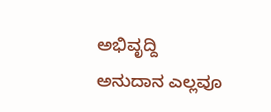ಅಭಿವೃದ್ದಿ ಅನುದಾನ ಎಲ್ಲವೂ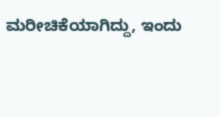ಮರೀಚಿಕೆಯಾಗಿದ್ದು, ಇಂದು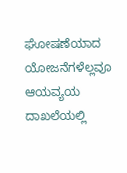ಘೋಷಣೆಯಾದ ಯೋಜನೆಗಳೆಲ್ಲವೂ ಆಯವ್ಯಯ ದಾಖಲೆಯಲ್ಲಿ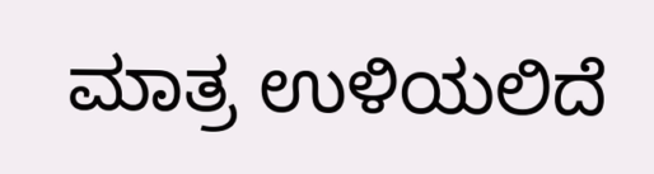ಮಾತ್ರ ಉಳಿಯಲಿದೆ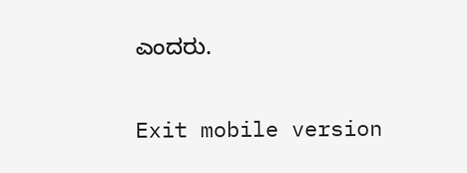ಎಂದರು.

Exit mobile version